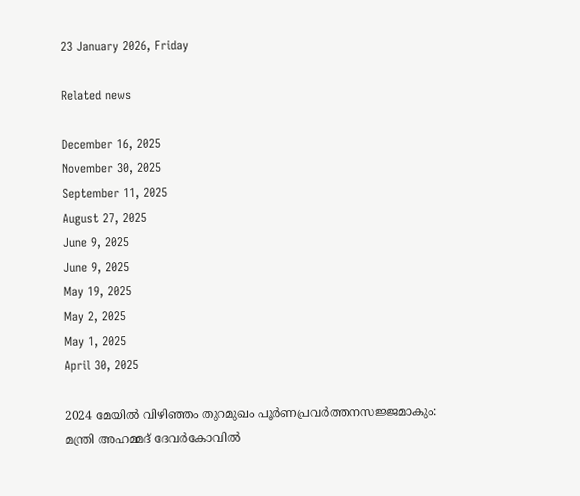23 January 2026, Friday

Related news

December 16, 2025
November 30, 2025
September 11, 2025
August 27, 2025
June 9, 2025
June 9, 2025
May 19, 2025
May 2, 2025
May 1, 2025
April 30, 2025

2024 മേയില്‍ വിഴിഞ്ഞം തുറമുഖം പൂർണപ്രവർത്തനസജ്ജമാകും: മന്ത്രി അഹമ്മദ് ദേവര്‍കോവില്‍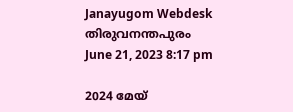Janayugom Webdesk
തിരുവനന്തപുരം
June 21, 2023 8:17 pm

2024 മേയ്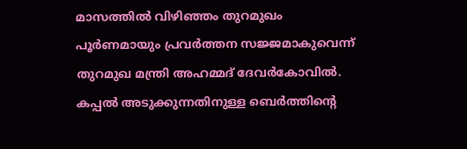മാസത്തില്‍ വിഴിഞ്ഞം തുറമുഖം പൂർണമായും പ്രവർത്തന സജ്ജമാകുവെന്ന് തുറമുഖ മന്ത്രി അഹമ്മദ് ദേവർകോവിൽ. കപ്പൽ അടുക്കുന്നതിനുള്ള ബെർത്തിന്റെ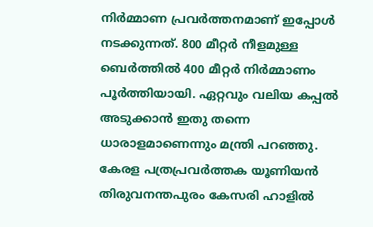നിര്‍മ്മാണ പ്രവര്‍ത്തനമാണ് ഇപ്പോൾ നടക്കുന്നത്. 800 മീറ്റർ നീളമുള്ള ബെർത്തിൽ 400 മീറ്റർ നിര്‍മ്മാണം പൂർത്തിയായി. ഏറ്റവും വലിയ കപ്പല്‍ അടുക്കാന്‍ ഇതു തന്നെ ധാരാളമാണെന്നും മന്ത്രി പറഞ്ഞു. കേരള പത്രപ്രവർത്തക യൂണിയൻ തിരുവനന്തപുരം കേസരി ഹാളിൽ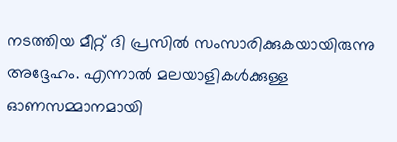നടത്തിയ മീറ്റ് ദി പ്രസിൽ സംസാരിക്കുകയായിരുന്നു അദ്ദേഹം. എന്നാല്‍ മലയാളികള്‍ക്കുള്ള ഓണസമ്മാനമായി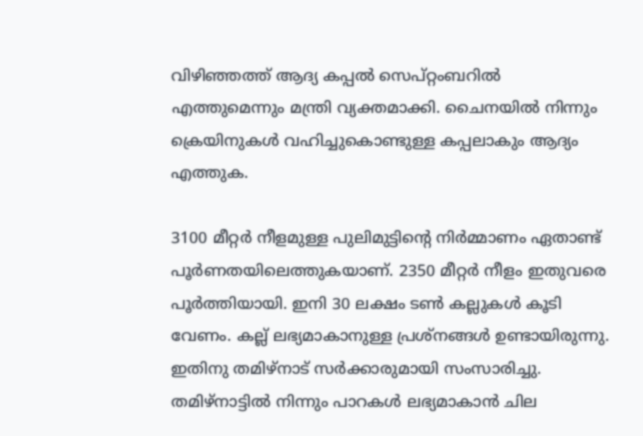വിഴിഞ്ഞത്ത് ആദ്യ കപ്പല്‍ സെപ്റ്റംബറില്‍ എത്തുമെന്നും മന്ത്രി വ്യക്തമാക്കി. ചൈനയില്‍ നിന്നും ക്രെയിനുകള്‍ വഹിച്ചുകൊണ്ടുള്ള കപ്പലാകും ആദ്യം എത്തുക.

3100 മീറ്റർ നീളമുള്ള പുലിമുട്ടിന്റെ നിര്‍മ്മാണം ഏതാണ്ട് പൂര്‍ണതയിലെത്തുകയാണ്. 2350 മീറ്റർ നീളം ഇതുവരെ പൂർത്തിയായി. ഇനി 30 ലക്ഷം ടൺ കല്ലുകൾ കൂടി വേണം. കല്ല് ലഭ്യമാകാനുള്ള പ്രശ്നങ്ങള്‍ ഉണ്ടായിരുന്നു. ഇതിനു തമിഴ്നാട് സര്‍ക്കാരുമായി സംസാരിച്ചു. തമിഴ്നാട്ടില്‍ നിന്നും പാറകള്‍ ലഭ്യമാകാന്‍ ചില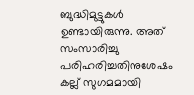ബുദ്ധിമുട്ടുകള്‍ ഉണ്ടായിരുന്നു. അത് സംസാരിച്ചു പരിഹരിച്ചതിനുശേഷം കല്ല് സുഗമമായി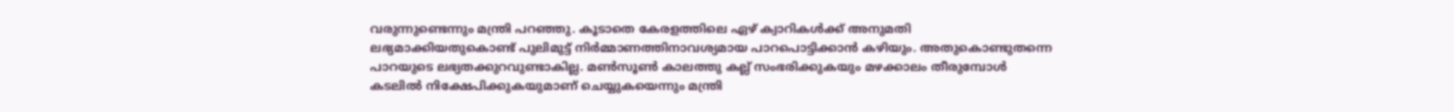വരുന്നുണ്ടെന്നും മന്ത്രി പറഞ്ഞു. കൂടാതെ കേരളത്തിലെ ഏഴ് ക്വാറികള്‍ക്ക് അനുമതി ലഭ്യമാക്കിയതുകൊണ്ട് പുലിമുട്ട് നിര്‍മ്മാണത്തിനാവശ്യമായ പാറപൊട്ടിക്കാന്‍ കഴിയും. അതുകൊണ്ടുതന്നെ പാറയുടെ ലഭ്യതക്കുറവുണ്ടാകില്ല. മൺസൂൺ കാലത്തു കല്ല് സംഭരിക്കുകയും മഴക്കാലം തീരുമ്പോൾ കടലിൽ നിക്ഷേപിക്കുകയുമാണ് ചെയ്യുകയെന്നും മന്ത്രി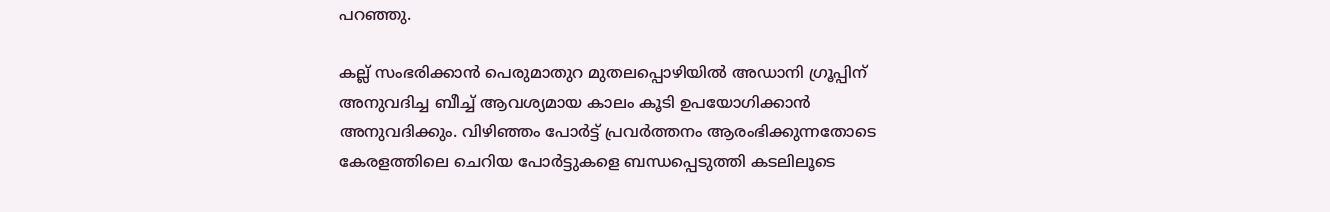പറഞ്ഞു.

കല്ല് സംഭരിക്കാൻ പെരുമാതുറ മുതലപ്പൊഴിയിൽ അഡാനി ഗ്രൂപ്പിന് അനുവദിച്ച ബീച്ച്‌ ആവശ്യമായ കാലം കൂടി ഉപയോഗിക്കാൻ അനുവദിക്കും. വിഴിഞ്ഞം പോർട്ട് പ്രവർത്തനം ആരംഭിക്കുന്നതോടെ കേരളത്തിലെ ചെറിയ പോർട്ടുകളെ ബന്ധപ്പെടുത്തി കടലിലൂടെ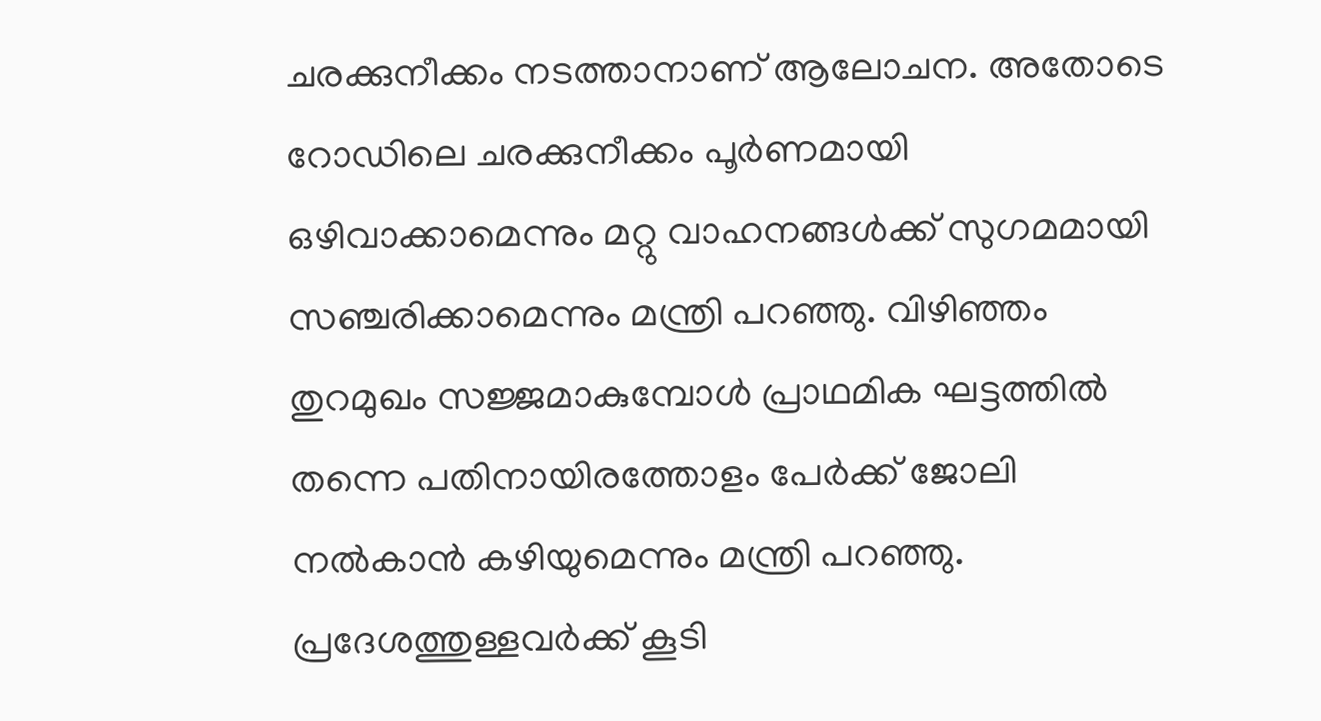ചരക്കുനീക്കം നടത്താനാണ് ആലോചന. അതോടെ റോഡിലെ ചരക്കുനീക്കം പൂർണമായി ഒഴിവാക്കാമെന്നും മറ്റു വാഹനങ്ങൾക്ക് സുഗമമായി സഞ്ചരിക്കാമെന്നും മന്ത്രി പറഞ്ഞു. വിഴിഞ്ഞം തുറമുഖം സജ്ജമാകുമ്പോള്‍ പ്രാഥമിക ഘട്ടത്തില്‍ തന്നെ പതിനായിരത്തോളം പേര്‍ക്ക് ജോലി നല്‍കാന്‍ കഴിയുമെന്നും മന്ത്രി പറഞ്ഞു. പ്രദേശത്തുള്ളവര്‍ക്ക് കൂടി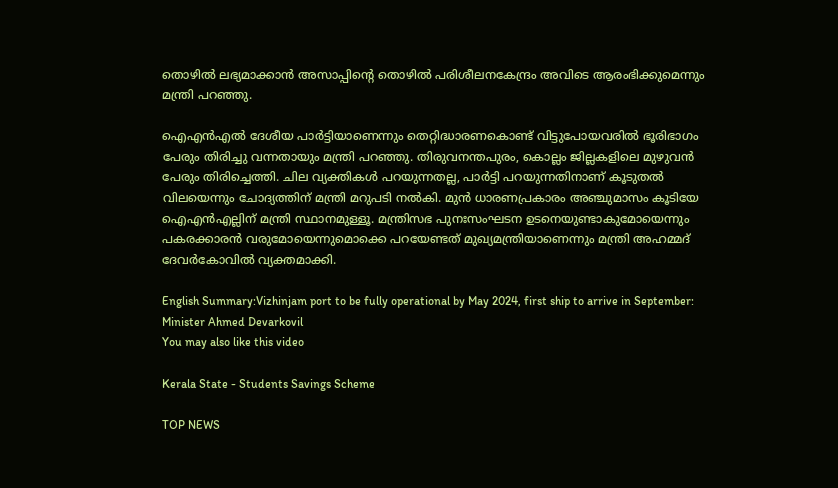തൊഴില്‍ ലഭ്യമാക്കാന്‍ അസാപ്പിന്റെ തൊഴില്‍ പരിശീലനകേന്ദ്രം അവിടെ ആരംഭിക്കുമെന്നും മന്ത്രി പറഞ്ഞു.

ഐഎൻഎൽ ദേശീയ പാർട്ടിയാണെന്നും തെറ്റിദ്ധാരണകൊണ്ട് വിട്ടുപോയവരിൽ ഭൂരിഭാഗം പേരും തിരിച്ചു വന്നതായും മന്ത്രി പറഞ്ഞു. തിരുവനന്തപുരം, കൊല്ലം ജില്ലകളിലെ മുഴുവൻ പേരും തിരിച്ചെത്തി. ചില വ്യക്തികൾ പറയുന്നതല്ല, പാർട്ടി പറയുന്നതിനാണ് കൂടുതൽ വിലയെന്നും ചോദ്യത്തിന് മന്ത്രി മറുപടി നൽകി. മുൻ ധാരണപ്രകാരം അഞ്ചുമാസം കൂടിയേ ഐഎൻഎല്ലിന് മന്ത്രി സ്ഥാനമുള്ളൂ. മന്ത്രിസഭ പുനഃസംഘടന ഉടനെയുണ്ടാകുമോയെന്നും പകരക്കാരൻ വരുമോയെന്നുമൊക്കെ പറയേണ്ടത് മുഖ്യമന്ത്രിയാണെന്നും മന്ത്രി അഹമ്മദ് ദേവര്‍കോവില്‍ വ്യക്തമാക്കി.

English Summary:Vizhinjam port to be fully operational by May 2024, first ship to arrive in September: Minister Ahmed Devarkovil
You may also like this video

Kerala State - Students Savings Scheme

TOP NEWS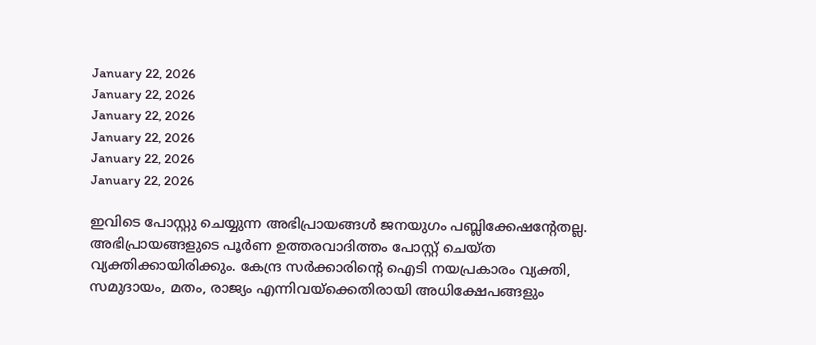January 22, 2026
January 22, 2026
January 22, 2026
January 22, 2026
January 22, 2026
January 22, 2026

ഇവിടെ പോസ്റ്റു ചെയ്യുന്ന അഭിപ്രായങ്ങള്‍ ജനയുഗം പബ്ലിക്കേഷന്റേതല്ല. അഭിപ്രായങ്ങളുടെ പൂര്‍ണ ഉത്തരവാദിത്തം പോസ്റ്റ് ചെയ്ത വ്യക്തിക്കായിരിക്കും. കേന്ദ്ര സര്‍ക്കാരിന്റെ ഐടി നയപ്രകാരം വ്യക്തി, സമുദായം, മതം, രാജ്യം എന്നിവയ്‌ക്കെതിരായി അധിക്ഷേപങ്ങളും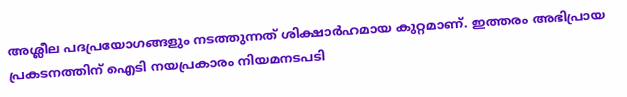അശ്ലീല പദപ്രയോഗങ്ങളും നടത്തുന്നത് ശിക്ഷാര്‍ഹമായ കുറ്റമാണ്. ഇത്തരം അഭിപ്രായ പ്രകടനത്തിന് ഐടി നയപ്രകാരം നിയമനടപടി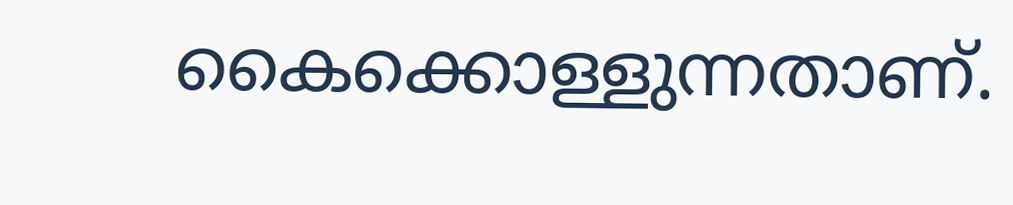കൈക്കൊള്ളുന്നതാണ്.